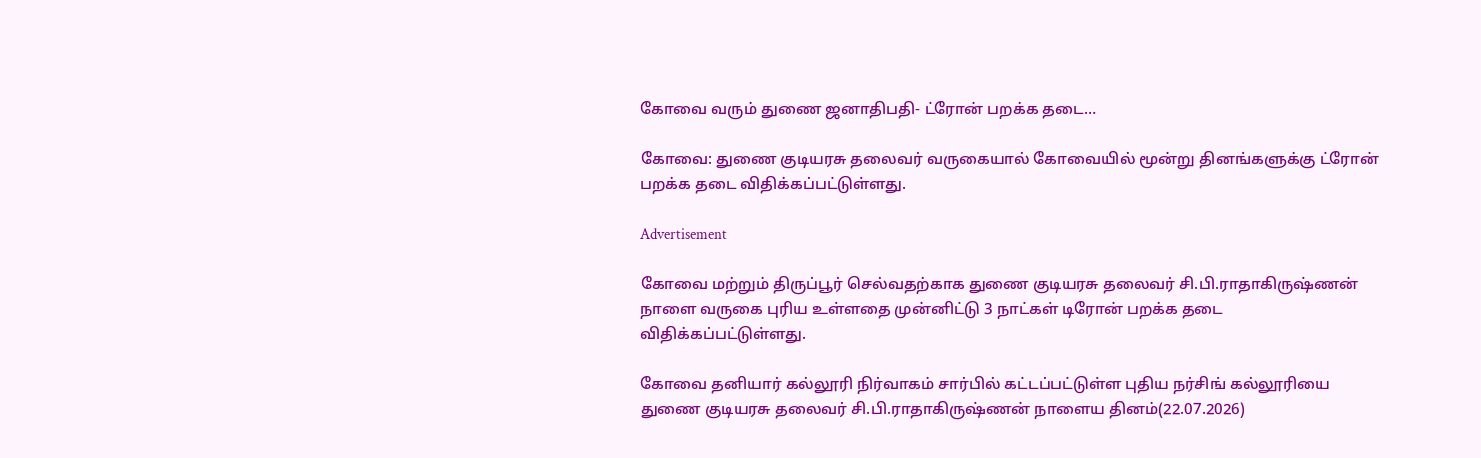கோவை வரும் துணை ஜனாதிபதி- ட்ரோன் பறக்க தடை…

கோவை: துணை குடியரசு தலைவர் வருகையால் கோவையில் மூன்று தினங்களுக்கு ட்ரோன் பறக்க தடை விதிக்கப்பட்டுள்ளது.

Advertisement

கோவை மற்றும் திருப்பூர் செல்வதற்காக துணை குடியரசு தலைவர் சி.பி.ராதாகிருஷ்ணன் நாளை வருகை புரிய உள்ளதை முன்னிட்டு 3 நாட்கள் டிரோன் பறக்க தடை விதிக்கப்பட்டுள்ளது.

கோவை தனியார் கல்லூரி நிர்வாகம் சார்பில் கட்டப்பட்டுள்ள புதிய நர்சிங் கல்லூரியை துணை குடியரசு தலைவர் சி.பி.ராதாகிருஷ்ணன் நாளைய தினம்(22.07.2026)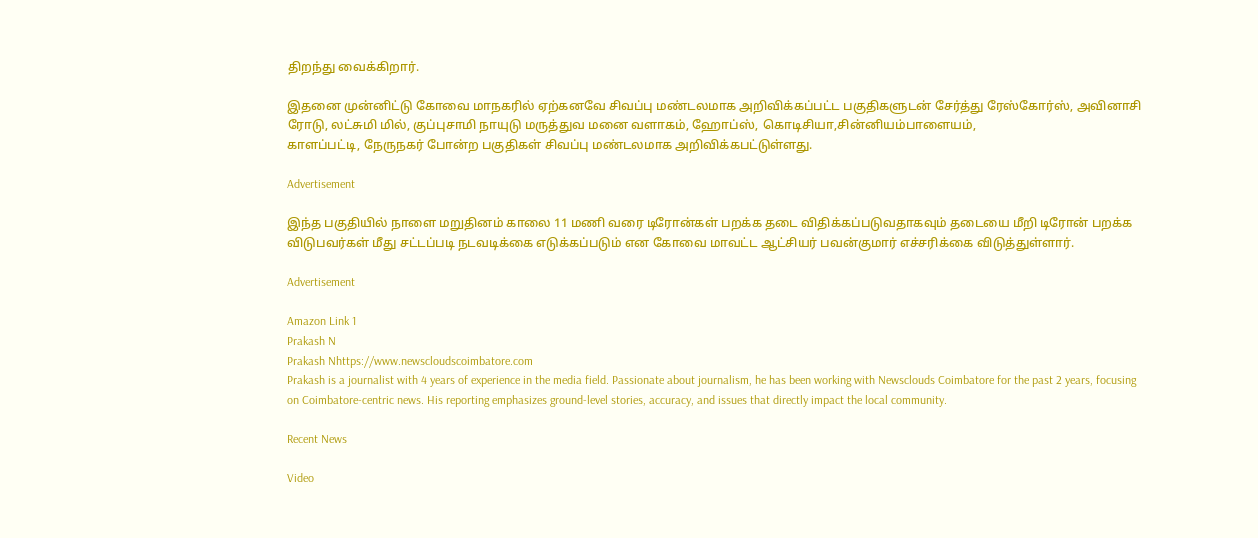திறந்து வைக்கிறார்.

இதனை முன்னிட்டு கோவை மாநகரில் ஏற்கனவே சிவப்பு மண்டலமாக அறிவிக்கப்பட்ட பகுதிகளுடன் சேர்த்து ரேஸ்கோர்ஸ், அவினாசி ரோடு, லட்சுமி மில், குப்புசாமி நாயுடு மருத்துவ மனை வளாகம், ஹோப்ஸ், கொடிசியா,சின்னியம்பாளையம்,
காளப்பட்டி, நேருநகர் போன்ற பகுதிகள் சிவப்பு மண்டலமாக அறிவிக்கபட்டுள்ளது.

Advertisement

இந்த பகுதியில் நாளை மறுதினம் காலை 11 மணி வரை டிரோன்கள் பறக்க தடை விதிக்கப்படுவதாகவும் தடையை மீறி டிரோன் பறக்க விடுபவர்கள் மீது சட்டப்படி நடவடிக்கை எடுக்கப்படும் என கோவை மாவட்ட ஆட்சியர் பவன்குமார் எச்சரிக்கை விடுத்துள்ளார்.

Advertisement

Amazon Link 1
Prakash N
Prakash Nhttps://www.newscloudscoimbatore.com
Prakash is a journalist with 4 years of experience in the media field. Passionate about journalism, he has been working with Newsclouds Coimbatore for the past 2 years, focusing on Coimbatore-centric news. His reporting emphasizes ground-level stories, accuracy, and issues that directly impact the local community.

Recent News

Video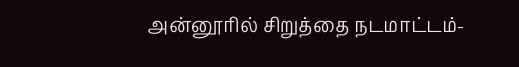அன்னூரில் சிறுத்தை நடமாட்டம்-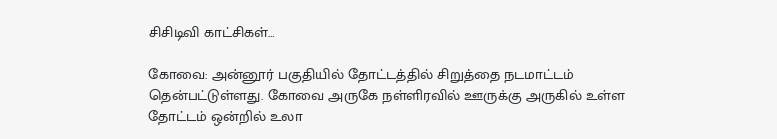சிசிடிவி காட்சிகள்…

கோவை: அன்னூர் பகுதியில் தோட்டத்தில் சிறுத்தை நடமாட்டம் தென்பட்டுள்ளது. கோவை அருகே நள்ளிரவில் ஊருக்கு அருகில் உள்ள தோட்டம் ஒன்றில் உலா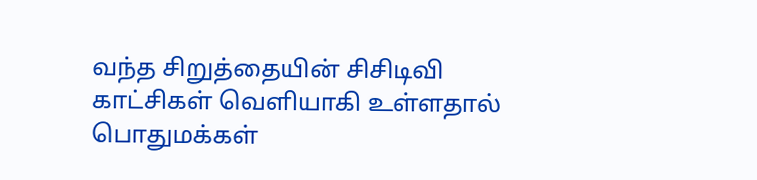வந்த சிறுத்தையின் சிசிடிவி காட்சிகள் வெளியாகி உள்ளதால் பொதுமக்கள்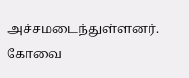அச்சமடைந்துள்ளனர். கோவை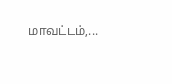மாவட்டம்,...